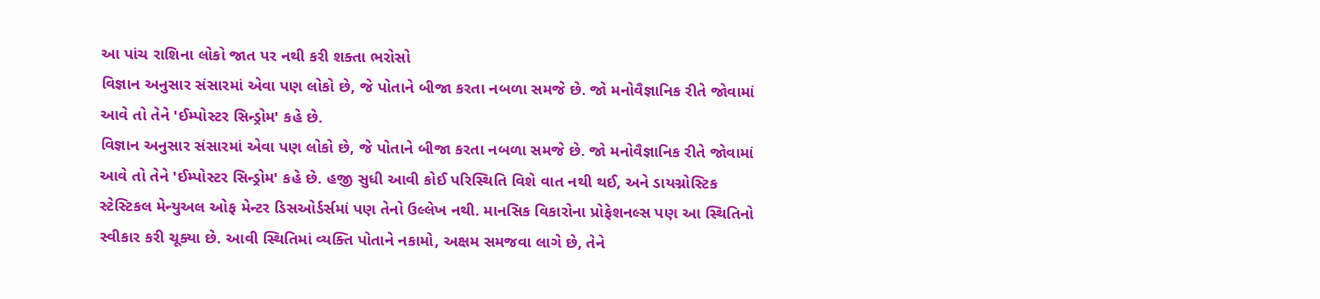આ પાંચ રાશિના લોકો જાત પર નથી કરી શક્તા ભરોસો
વિજ્ઞાન અનુસાર સંસારમાં એવા પણ લોકો છે, જે પોતાને બીજા કરતા નબળા સમજે છે. જો મનોવૈજ્ઞાનિક રીતે જોવામાં આવે તો તેને 'ઈમ્પોસ્ટર સિન્ડ્રોમ' કહે છે.
વિજ્ઞાન અનુસાર સંસારમાં એવા પણ લોકો છે, જે પોતાને બીજા કરતા નબળા સમજે છે. જો મનોવૈજ્ઞાનિક રીતે જોવામાં આવે તો તેને 'ઈમ્પોસ્ટર સિન્ડ્રોમ' કહે છે. હજી સુધી આવી કોઈ પરિસ્થિતિ વિશે વાત નથી થઈ, અને ડાયગ્નોસ્ટિક સ્ટેસ્ટિકલ મેન્યુઅલ ઓફ મેન્ટર ડિસઓર્ડર્સમાં પણ તેનો ઉલ્લેખ નથી. માનસિક વિકારોના પ્રોફેશનલ્સ પણ આ સ્થિતિનો સ્વીકાર કરી ચૂક્યા છે. આવી સ્થિતિમાં વ્યક્તિ પોતાને નકામો, અક્ષમ સમજવા લાગે છે, તેને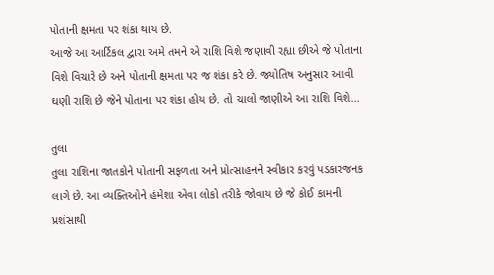પોતાની ક્ષમતા પર શંકા થાય છે.
આજે આ આર્ટિકલ દ્વારા અમે તમને એ રાશિ વિશે જણાવી રહ્યા છીએ જે પોતાના વિશે વિચારે છે અને પોતાની ક્ષમતા પર જ શંકા કરે છે. જ્યોતિષ અનુસાર આવી ઘણી રાશિ છે જેને પોતાના પર શંકા હોય છે. તો ચાલો જાણીએ આ રાશિ વિશે...

તુલા
તુલા રાશિના જાતકોને પોતાની સફળતા અને પ્રોત્સાહનને સ્વીકાર કરવું પડકારજનક લાગે છે. આ વ્યક્તિઓને હંમેશા એવા લોકો તરીકે જોવાય છે જે કોઈ કામની પ્રશંસાથી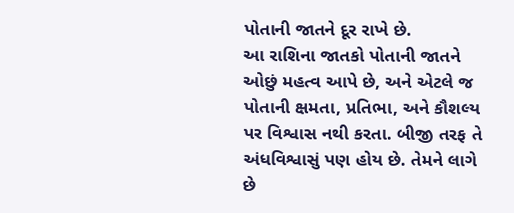પોતાની જાતને દૂર રાખે છે.
આ રાશિના જાતકો પોતાની જાતને ઓછું મહત્વ આપે છે, અને એટલે જ પોતાની ક્ષમતા, પ્રતિભા, અને કૌશલ્ય પર વિશ્વાસ નથી કરતા. બીજી તરફ તે અંધવિશ્વાસું પણ હોય છે. તેમને લાગે છે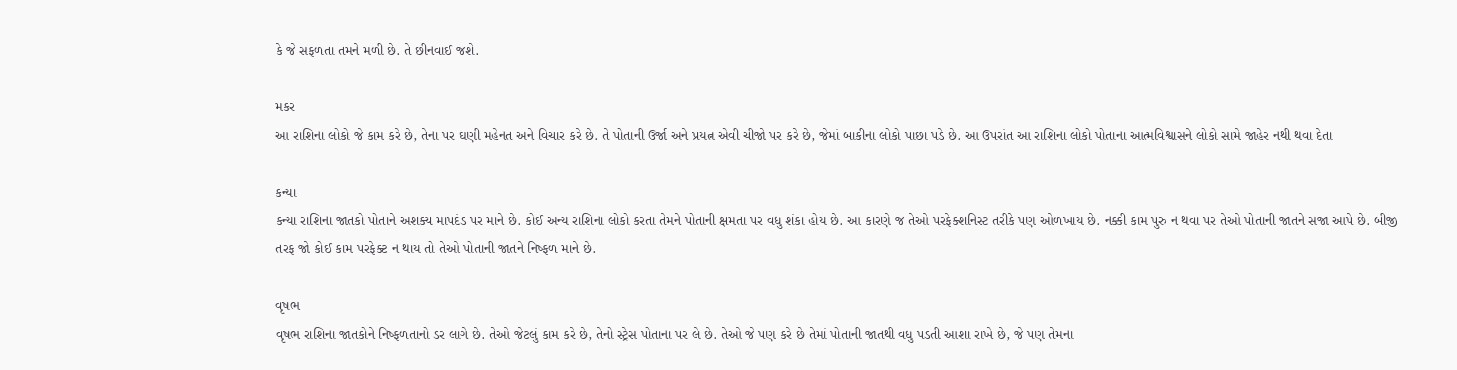કે જે સફળતા તમને મળી છે. તે છીનવાઈ જશે.

મકર
આ રાશિના લોકો જે કામ કરે છે, તેના પર ઘણી મહેનત અને વિચાર કરે છે. તે પોતાની ઉર્જા અને પ્રયત્ન એવી ચીજો પર કરે છે, જેમાં બાકીના લોકો પાછા પડે છે. આ ઉપરાંત આ રાશિના લોકો પોતાના આત્મવિશ્વાસને લોકો સામે જાહેર નથી થવા દેતા

કન્યા
કન્યા રાશિના જાતકો પોતાને અશક્ય માપદંડ પર માને છે. કોઈ અન્ય રાશિના લોકો કરતા તેમને પોતાની ક્ષમતા પર વધુ શંકા હોય છે. આ કારણે જ તેઓ પરફેક્શનિસ્ટ તરીકે પણ ઓળખાય છે. નક્કી કામ પુરુ ન થવા પર તેઓ પોતાની જાતને સજા આપે છે. બીજી તરફ જો કોઈ કામ પરફેક્ટ ન થાય તો તેઓ પોતાની જાતને નિષ્ફળ માને છે.

વૃષભ
વૃષભ રાશિના જાતકોને નિષ્ફળતાનો ડર લાગે છે. તેઓ જેટલું કામ કરે છે, તેનો સ્ટ્રેસ પોતાના પર લે છે. તેઓ જે પણ કરે છે તેમાં પોતાની જાતથી વધુ પડતી આશા રાખે છે, જે પણ તેમના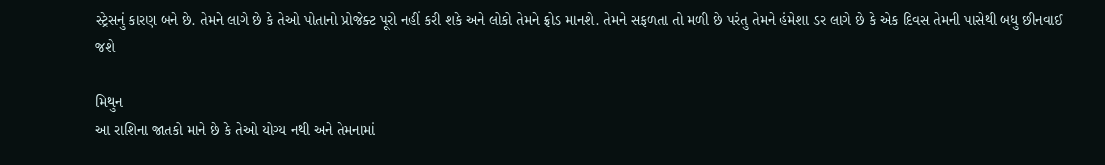સ્ટ્રેસનું કારણ બને છે. તેમને લાગે છે કે તેઓ પોતાનો પ્રોજેક્ટ પૂરો નહીં કરી શકે અને લોકો તેમને ફ્રોડ માનશે. તેમને સફળતા તો મળી છે પરંતુ તેમને હંમેશા ડર લાગે છે કે એક દિવસ તેમની પાસેથી બધુ છીનવાઈ જશે

મિથુન
આ રાશિના જાતકો માને છે કે તેઓ યોગ્ય નથી અને તેમનામાં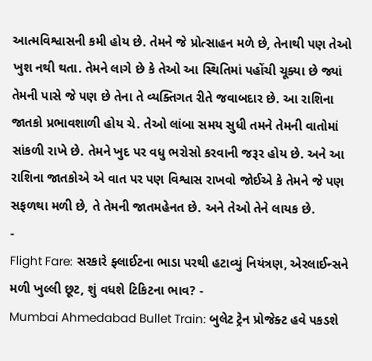આત્મવિશ્વાસની કમી હોય છે. તેમને જે પ્રોત્સાહન મળે છે, તેનાથી પણ તેઓ ખુશ નથી થતા. તેમને લાગે છે કે તેઓ આ સ્થિતિમાં પહોંચી ચૂક્યા છે જ્યાં તેમની પાસે જે પણ છે તેના તે વ્યક્તિગત રીતે જવાબદાર છે. આ રાશિના જાતકો પ્રભાવશાળી હોય ચે. તેઓ લાંબા સમય સુધી તમને તેમની વાતોમાં સાંકળી રાખે છે. તેમને ખુદ પર વધુ ભરોસો કરવાની જરૂર હોય છે. અને આ રાશિના જાતકોએ એ વાત પર પણ વિશ્વાસ રાખવો જોઈએ કે તેમને જે પણ સફળથા મળી છે, તે તેમની જાતમહેનત છે. અને તેઓ તેને લાયક છે.
-
Flight Fare: સરકારે ફ્લાઈટના ભાડા પરથી હટાવ્યું નિયંત્રણ, એરલાઈન્સને મળી ખુલ્લી છૂટ, શું વધશે ટિકિટના ભાવ? -
Mumbai Ahmedabad Bullet Train: બુલેટ ટ્રેન પ્રોજેક્ટ હવે પકડશે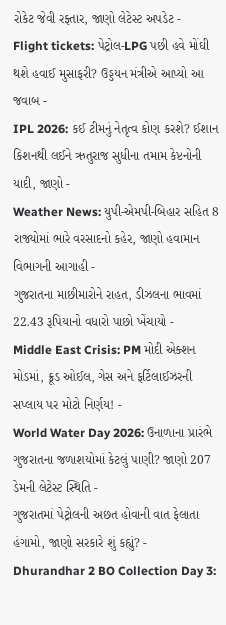રોકેટ જેવી રફ્તાર, જાણો લેટેસ્ટ અપડેટ -
Flight tickets: પેટ્રોલ-LPG પછી હવે મોંઘી થશે હવાઈ મુસાફરી? ઉડ્ડયન મંત્રીએ આપ્યો આ જવાબ -
IPL 2026: કઈ ટીમનું નેતૃત્વ કોણ કરશે? ઈશાન કિશનથી લઈને ઋતુરાજ સુધીના તમામ કેપ્ટનોની યાદી, જાણો -
Weather News: યુપી-એમપી-બિહાર સહિત 8 રાજ્યોમાં ભારે વરસાદનો કહેર, જાણો હવામાન વિભાગની આગાહી -
ગુજરાતના માછીમારોને રાહત, ડીઝલના ભાવમાં 22.43 રૂપિયાનો વધારો પાછો ખેંચાયો -
Middle East Crisis: PM મોદી એક્શન મોડમાં, ક્રૂડ ઓઈલ, ગેસ અને ફર્ટિલાઈઝરની સપ્લાય પર મોટો નિર્ણય! -
World Water Day 2026: ઉનાળાના પ્રારંભે ગુજરાતના જળાશયોમાં કેટલું પાણી? જાણો 207 ડેમની લેટેસ્ટ સ્થિતિ -
ગુજરાતમાં પેટ્રોલની અછત હોવાની વાત ફેલાતા હંગામો, જાણો સરકારે શું કહ્યું? -
Dhurandhar 2 BO Collection Day 3: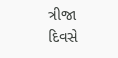ત્રીજા દિવસે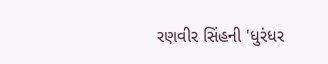રણવીર સિંહની 'ધુરંધર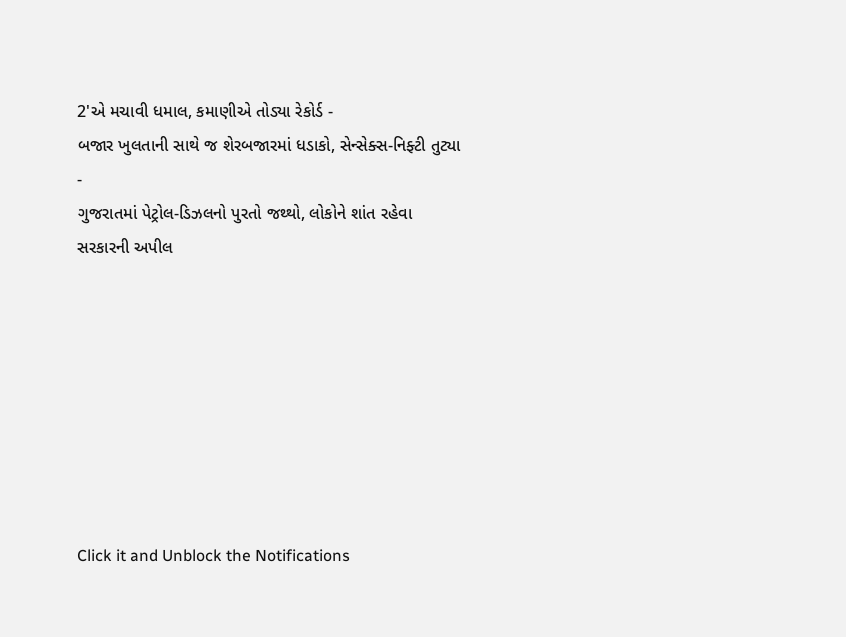2'એ મચાવી ધમાલ, કમાણીએ તોડ્યા રેકોર્ડ -
બજાર ખુલતાની સાથે જ શેરબજારમાં ધડાકો, સેન્સેક્સ-નિફ્ટી તુટ્યા -
ગુજરાતમાં પેટ્રોલ-ડિઝલનો પુરતો જથ્થો, લોકોને શાંત રહેવા સરકારની અપીલ








Click it and Unblock the Notifications